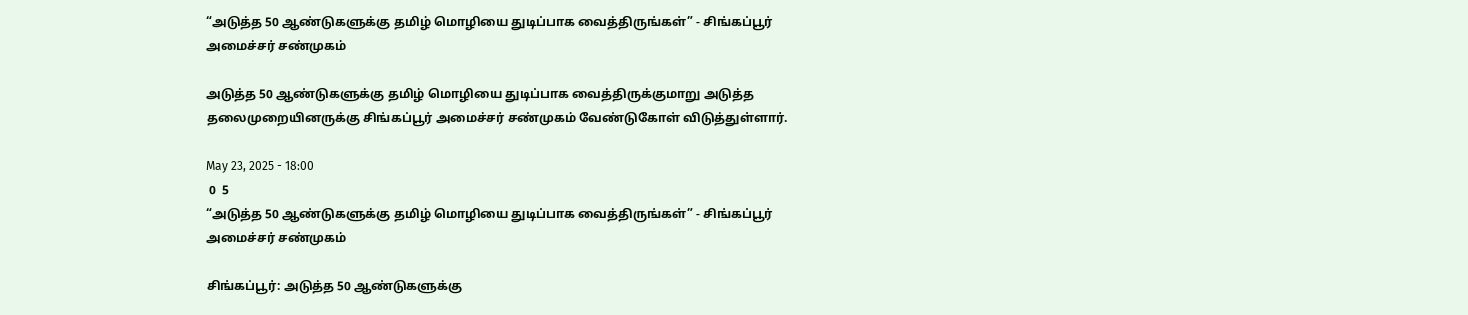“அடுத்த 50 ஆண்டுகளுக்கு தமிழ் மொழியை துடிப்பாக வைத்திருங்கள்” - சிங்கப்பூர் அமைச்சர் சண்முகம்

அடுத்த 50 ஆண்டுகளுக்கு தமிழ் மொழியை துடிப்பாக வைத்திருக்குமாறு அடுத்த தலைமுறையினருக்கு சிங்கப்பூர் அமைச்சர் சண்முகம் வேண்டுகோள் விடுத்துள்ளார்.

May 23, 2025 - 18:00
 0  5
“அடுத்த 50 ஆண்டுகளுக்கு தமிழ் மொழியை துடிப்பாக வைத்திருங்கள்” - சிங்கப்பூர் அமைச்சர் சண்முகம்

சிங்கப்பூர்: அடுத்த 50 ஆண்டுகளுக்கு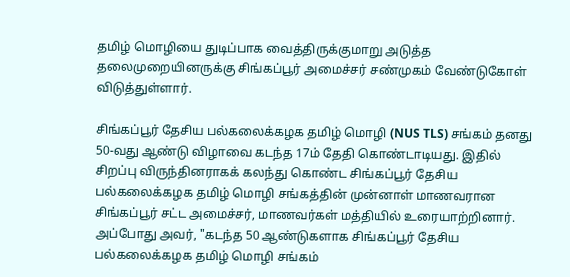தமிழ் மொழியை துடிப்பாக வைத்திருக்குமாறு அடுத்த தலைமுறையினருக்கு சிங்கப்பூர் அமைச்சர் சண்முகம் வேண்டுகோள் விடுத்துள்ளார்.

சிங்கப்பூர் தேசிய பல்கலைக்கழக தமிழ் மொழி (NUS TLS) சங்கம் தனது 50-வது ஆண்டு விழாவை கடந்த 17ம் தேதி கொண்டாடியது. இதில் சிறப்பு விருந்தினராகக் கலந்து கொண்ட சிங்கப்பூர் தேசிய பல்கலைக்கழக தமிழ் மொழி சங்கத்தின் முன்னாள் மாணவரான சிங்கப்பூர் சட்ட அமைச்சர், மாணவர்கள் மத்தியில் உரையாற்றினார். அப்போது அவர், "கடந்த 50 ஆண்டுகளாக சிங்கப்பூர் தேசிய பல்கலைக்கழக தமிழ் மொழி சங்கம்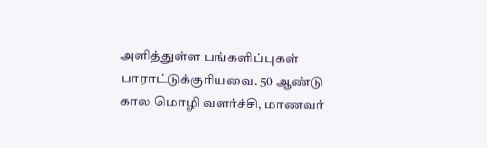அளித்துள்ள பங்களிப்புகள் பாராட்டுக்குரியவை. 50 ஆண்டு கால மொழி வளர்ச்சி, மாணவர்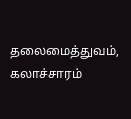தலைமைத்துவம், கலாச்சாரம்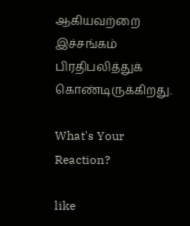ஆகியவற்றை இச்சங்கம் பிரதிபலித்துக் கொண்டிருக்கிறது.

What's Your Reaction?

like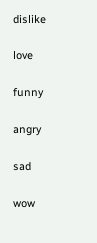dislike

love

funny

angry

sad

wow